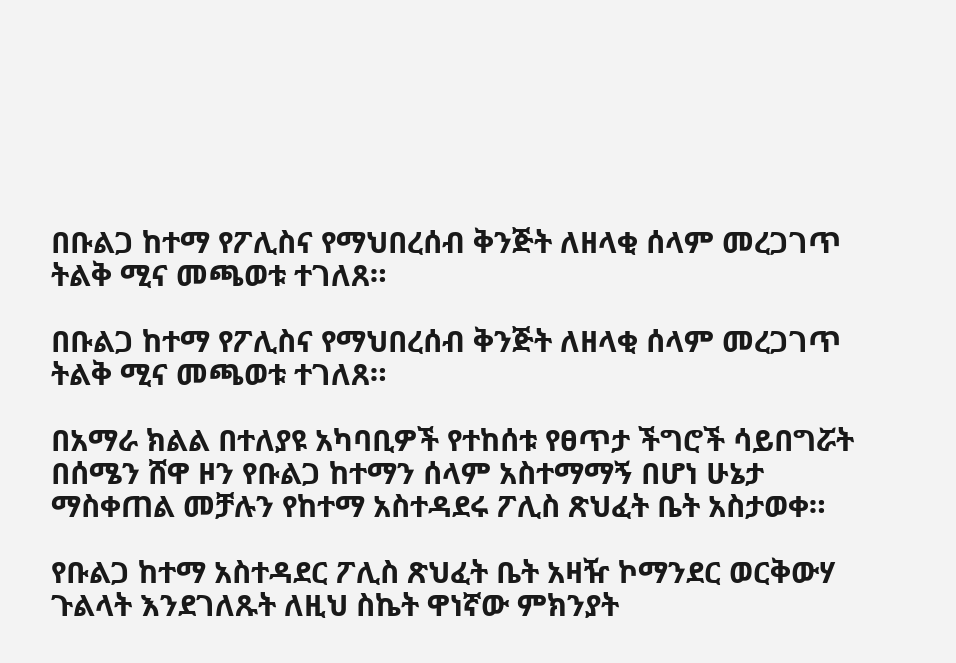በቡልጋ ከተማ የፖሊስና የማህበረሰብ ቅንጅት ለዘላቂ ሰላም መረጋገጥ ትልቅ ሚና መጫወቱ ተገለጸ።

በቡልጋ ከተማ የፖሊስና የማህበረሰብ ቅንጅት ለዘላቂ ሰላም መረጋገጥ ትልቅ ሚና መጫወቱ ተገለጸ።

በአማራ ክልል በተለያዩ አካባቢዎች የተከሰቱ የፀጥታ ችግሮች ሳይበግሯት በሰሜን ሸዋ ዞን የቡልጋ ከተማን ሰላም አስተማማኝ በሆነ ሁኔታ ማስቀጠል መቻሉን የከተማ አስተዳደሩ ፖሊስ ጽህፈት ቤት አስታወቀ።

የቡልጋ ከተማ አስተዳደር ፖሊስ ጽህፈት ቤት አዛዥ ኮማንደር ወርቅውሃ ጉልላት እንደገለጹት ለዚህ ስኬት ዋነኛው ምክንያት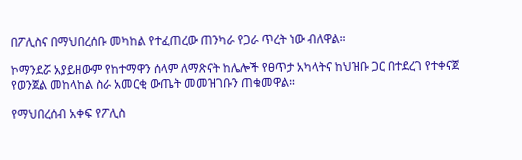በፖሊስና በማህበረሰቡ መካከል የተፈጠረው ጠንካራ የጋራ ጥረት ነው ብለዋል።

ኮማንደሯ አያይዘውም የከተማዋን ሰላም ለማጽናት ከሌሎች የፀጥታ አካላትና ከህዝቡ ጋር በተደረገ የተቀናጀ የወንጀል መከላከል ስራ አመርቂ ውጤት መመዝገቡን ጠቁመዋል።

የማህበረሰብ አቀፍ የፖሊስ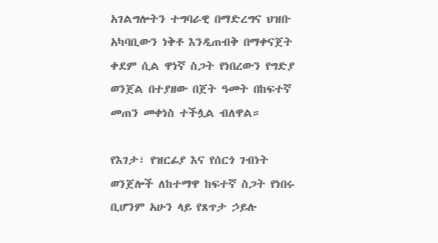አገልግሎትን ተግባራዊ በማድረግና ህዝቡ አካባቢውን ነቅቶ እንዲጠብቅ በማቀናጀት ቀደም ሲል ዋነኛ ስጋት የነበረውን የግድያ ወንጀል በተያዘው በጀት ዓመት በከፍተኛ መጠን መቀነስ ተችሏል ብለዋል።

የእገታ፣ የዝርፊያ እና የሰርጎ ገብነት ወንጀሎች ለከተማዋ ከፍተኛ ስጋት የነበሩ ቢሆንም አሁን ላይ የጸጥታ ኃይሉ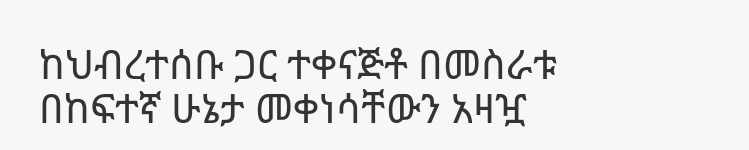ከህብረተሰቡ ጋር ተቀናጅቶ በመስራቱ በከፍተኛ ሁኔታ መቀነሳቸውን አዛዧ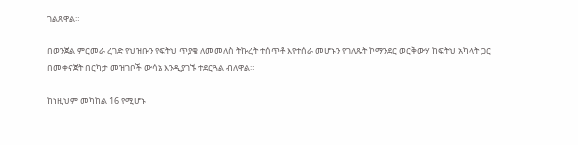ገልጸዋል።

በወንጀል ምርመራ ረገድ የህዝቡን የፍትህ ጥያቄ ለመመለስ ትኩረት ተሰጥቶ እየተሰራ መሆኑን የገለጹት ኮማንደር ወርቅውሃ ከፍትህ አካላት ጋር በመቀናጀት በርካታ መዝገቦች ውሳኔ እንዲያገኙ ተደርጓል ብለዋል።

ከነዚህም መካከል 16 የሚሆኑ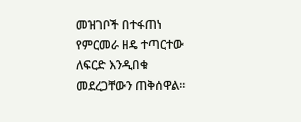መዝገቦች በተፋጠነ የምርመራ ዘዴ ተጣርተው ለፍርድ እንዲበቁ መደረጋቸውን ጠቅሰዋል።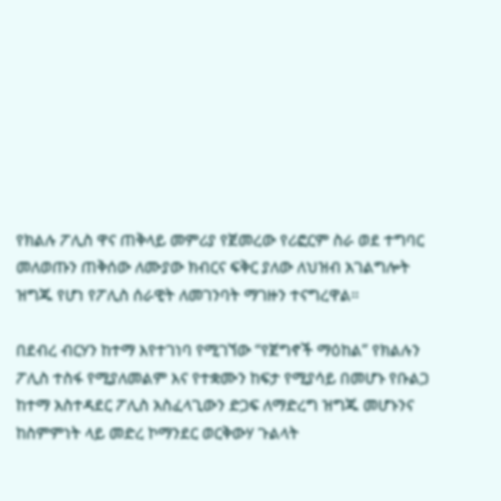የክልሉ ፖሊስ ዋና ጠቅላይ መምሪያ የጀመረው የሪፎርም ስራ ወደ ተግባር መለወጡን ጠቅሰው ለሙያው ክብርና ፍቅር ያለው ለህዝብ አገልግሎት ዝግጁ የሆነ የፖሊስ ሰራዊት ለመገንባት ማገዙን ተናግረዋል።

በደብረ ብርሃን ከተማ እየተገነባ የሚገኘው “የጀግኖች ማዕከል” የክልሉን ፖሊስ ተስፋ የሚያለመልም እና የተቋሙን ከፍታ የሚያሳይ በመሆኑ የቡልጋ ከተማ አስተዳደር ፖሊስ አስፈላጊውን ድጋፍ ለማድረግ ዝግጁ መሆኑንና ከስምምነት ላይ መድረ ኮማንደር ወርቅውሃ ጉልላት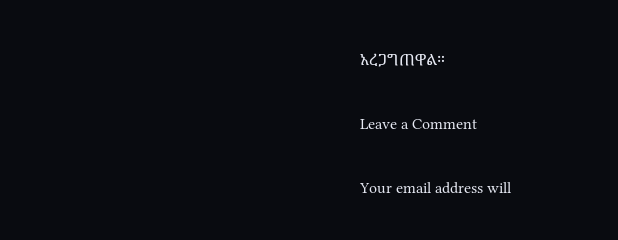አረጋግጠዋል።

Leave a Comment

Your email address will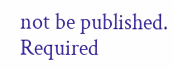not be published. Required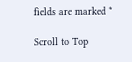fields are marked *

Scroll to Top